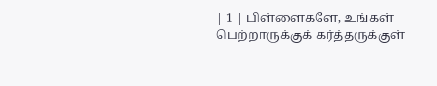| 1 | பிள்ளைகளே, உங்கள் பெற்றாருக்குக் கர்த்தருக்குள்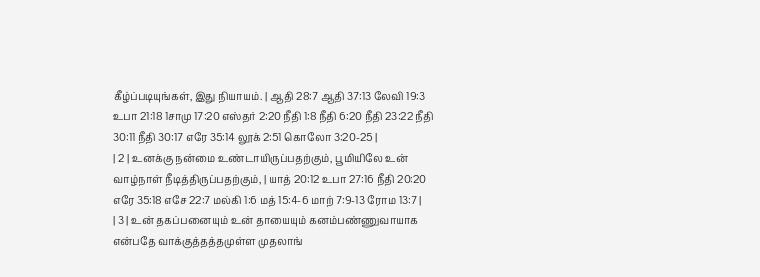கீழ்ப்படியுங்கள், இது நியாயம். | ஆதி 28:7 ஆதி 37:13 லேவி 19:3 உபா 21:18 1சாமு 17:20 எஸ்தர் 2:20 நீதி 1:8 நீதி 6:20 நீதி 23:22 நீதி 30:11 நீதி 30:17 எரே 35:14 லூக் 2:51 கொலோ 3:20-25 |
| 2 | உனக்கு நன்மை உண்டாயிருப்பதற்கும், பூமியிலே உன் வாழ்நாள் நீடித்திருப்பதற்கும், | யாத் 20:12 உபா 27:16 நீதி 20:20 எரே 35:18 எசே 22:7 மல்கி 1:6 மத் 15:4-6 மாற் 7:9-13 ரோம 13:7 |
| 3 | உன் தகப்பனையும் உன் தாயையும் கனம்பண்ணுவாயாக என்பதே வாக்குத்தத்தமுள்ள முதலாங்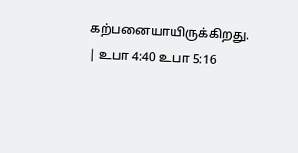கற்பனையாயிருக்கிறது. | உபா 4:40 உபா 5:16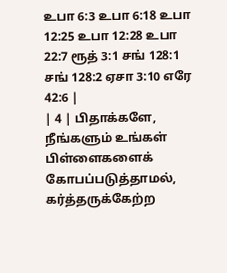உபா 6:3 உபா 6:18 உபா 12:25 உபா 12:28 உபா 22:7 ரூத் 3:1 சங் 128:1 சங் 128:2 ஏசா 3:10 எரே 42:6 |
| 4 | பிதாக்களே, நீங்களும் உங்கள் பிள்ளைகளைக் கோபப்படுத்தாமல், கர்த்தருக்கேற்ற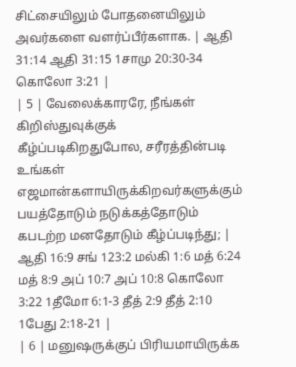சிட்சையிலும் போதனையிலும் அவர்களை வளர்ப்பீர்களாக. | ஆதி 31:14 ஆதி 31:15 1சாமு 20:30-34 கொலோ 3:21 |
| 5 | வேலைக்காரரே, நீங்கள் கிறிஸ்துவுக்குக் கீழ்ப்படிகிறதுபோல, சரீரத்தின்படி உங்கள் எஜமான்களாயிருக்கிறவர்களுக்கும் பயத்தோடும் நடுக்கத்தோடும் கபடற்ற மனதோடும் கீழ்ப்படிந்து; | ஆதி 16:9 சங் 123:2 மல்கி 1:6 மத் 6:24 மத் 8:9 அப் 10:7 அப் 10:8 கொலோ 3:22 1தீமோ 6:1-3 தீத் 2:9 தீத் 2:10 1பேது 2:18-21 |
| 6 | மனுஷருக்குப் பிரியமாயிருக்க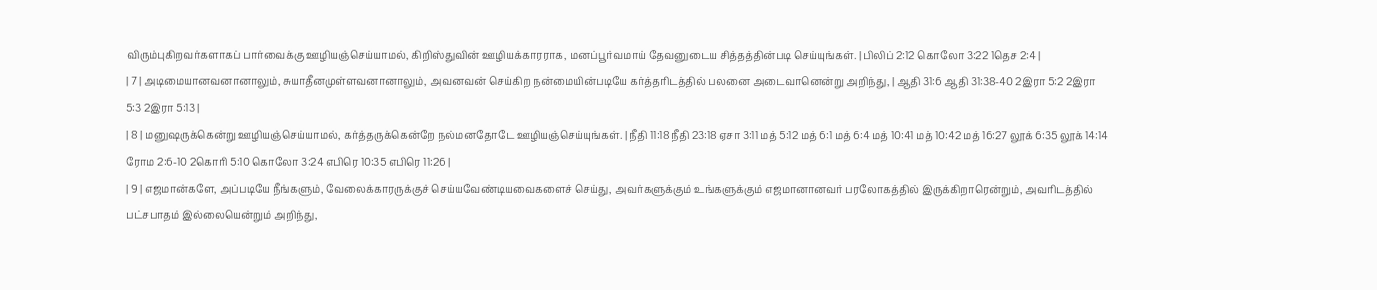விரும்புகிறவர்களாகப் பார்வைக்கு ஊழியஞ்செய்யாமல், கிறிஸ்துவின் ஊழியக்காரராக, மனப்பூர்வமாய் தேவனுடைய சித்தத்தின்படி செய்யுங்கள். | பிலிப் 2:12 கொலோ 3:22 1தெச 2:4 |
| 7 | அடிமையானவனானாலும், சுயாதீனமுள்ளவனானாலும், அவனவன் செய்கிற நன்மையின்படியே கர்த்தரிடத்தில் பலனை அடைவானென்று அறிந்து, | ஆதி 31:6 ஆதி 31:38-40 2இரா 5:2 2இரா 5:3 2இரா 5:13 |
| 8 | மனுஷருக்கென்று ஊழியஞ்செய்யாமல், கர்த்தருக்கென்றே நல்மனதோடே ஊழியஞ்செய்யுங்கள். | நீதி 11:18 நீதி 23:18 ஏசா 3:11 மத் 5:12 மத் 6:1 மத் 6:4 மத் 10:41 மத் 10:42 மத் 16:27 லூக் 6:35 லூக் 14:14 ரோம 2:6-10 2கொரி 5:10 கொலோ 3:24 எபிரெ 10:35 எபிரெ 11:26 |
| 9 | எஜமான்களே, அப்படியே நீங்களும், வேலைக்காரருக்குச் செய்யவேண்டியவைகளைச் செய்து, அவர்களுக்கும் உங்களுக்கும் எஜமானானவர் பரலோகத்தில் இருக்கிறாரென்றும், அவரிடத்தில் பட்சபாதம் இல்லையென்றும் அறிந்து,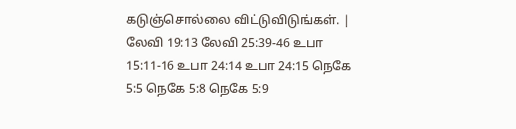கடுஞ்சொல்லை விட்டுவிடுங்கள். | லேவி 19:13 லேவி 25:39-46 உபா 15:11-16 உபா 24:14 உபா 24:15 நெகே 5:5 நெகே 5:8 நெகே 5:9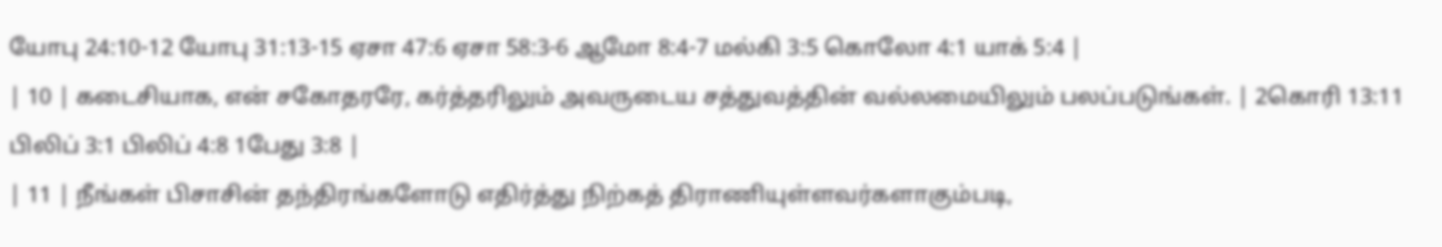யோபு 24:10-12 யோபு 31:13-15 ஏசா 47:6 ஏசா 58:3-6 ஆமோ 8:4-7 மல்கி 3:5 கொலோ 4:1 யாக் 5:4 |
| 10 | கடைசியாக, என் சகோதரரே, கர்த்தரிலும் அவருடைய சத்துவத்தின் வல்லமையிலும் பலப்படுங்கள். | 2கொரி 13:11 பிலிப் 3:1 பிலிப் 4:8 1பேது 3:8 |
| 11 | நீங்கள் பிசாசின் தந்திரங்களோடு எதிர்த்து நிற்கத் திராணியுள்ளவர்களாகும்படி,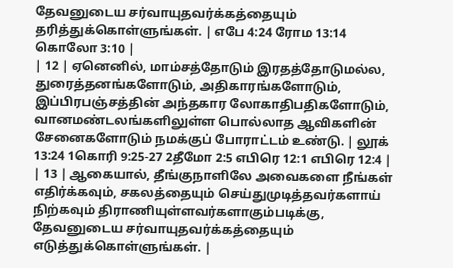தேவனுடைய சர்வாயுதவர்க்கத்தையும் தரித்துக்கொள்ளுங்கள். | எபே 4:24 ரோம 13:14 கொலோ 3:10 |
| 12 | ஏனெனில், மாம்சத்தோடும் இரதத்தோடுமல்ல, துரைத்தனங்களோடும், அதிகாரங்களோடும், இப்பிரபஞ்சத்தின் அந்தகார லோகாதிபதிகளோடும், வானமண்டலங்களிலுள்ள பொல்லாத ஆவிகளின் சேனைகளோடும் நமக்குப் போராட்டம் உண்டு. | லூக் 13:24 1கொரி 9:25-27 2தீமோ 2:5 எபிரெ 12:1 எபிரெ 12:4 |
| 13 | ஆகையால், தீங்குநாளிலே அவைகளை நீங்கள் எதிர்க்கவும், சகலத்தையும் செய்துமுடித்தவர்களாய் நிற்கவும் திராணியுள்ளவர்களாகும்படிக்கு, தேவனுடைய சர்வாயுதவர்க்கத்தையும் எடுத்துக்கொள்ளுங்கள். |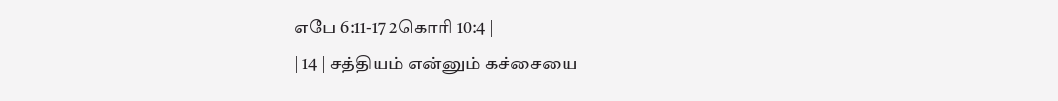எபே 6:11-17 2கொரி 10:4 |
| 14 | சத்தியம் என்னும் கச்சையை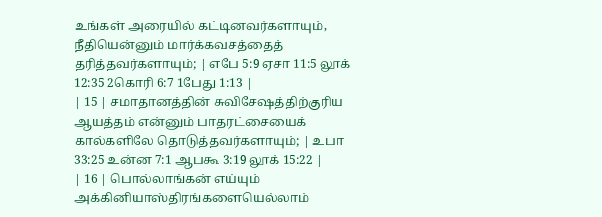உங்கள் அரையில் கட்டினவர்களாயும், நீதியென்னும் மார்க்கவசத்தைத் தரித்தவர்களாயும்; | எபே 5:9 ஏசா 11:5 லூக் 12:35 2கொரி 6:7 1பேது 1:13 |
| 15 | சமாதானத்தின் சுவிசேஷத்திற்குரிய ஆயத்தம் என்னும் பாதரட்சையைக் கால்களிலே தொடுத்தவர்களாயும்; | உபா 33:25 உன்ன 7:1 ஆபகூ 3:19 லூக் 15:22 |
| 16 | பொல்லாங்கன் எய்யும் அக்கினியாஸ்திரங்களையெல்லாம்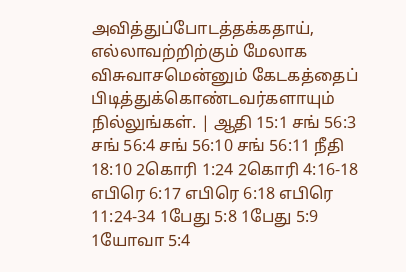அவித்துப்போடத்தக்கதாய், எல்லாவற்றிற்கும் மேலாக விசுவாசமென்னும் கேடகத்தைப் பிடித்துக்கொண்டவர்களாயும் நில்லுங்கள். | ஆதி 15:1 சங் 56:3 சங் 56:4 சங் 56:10 சங் 56:11 நீதி 18:10 2கொரி 1:24 2கொரி 4:16-18 எபிரெ 6:17 எபிரெ 6:18 எபிரெ 11:24-34 1பேது 5:8 1பேது 5:9 1யோவா 5:4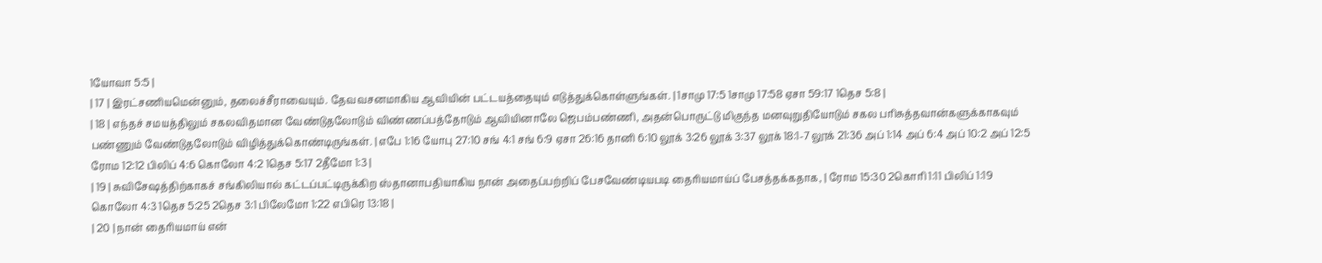1யோவா 5:5 |
| 17 | இரட்சணியமென்னும், தலைச்சீராவையும். தேவவசனமாகிய ஆவியின் பட்டயத்தையும் எடுத்துக்கொள்ளுங்கள். | 1சாமு 17:5 1சாமு 17:58 ஏசா 59:17 1தெச 5:8 |
| 18 | எந்தச் சமயத்திலும் சகலவிதமான வேண்டுதலோடும் விண்ணப்பத்தோடும் ஆவியினாலே ஜெபம்பண்ணி, அதன்பொருட்டு மிகுந்த மனவுறுதியோடும் சகல பரிசுத்தவான்களுக்காகவும் பண்ணும் வேண்டுதலோடும் விழித்துக்கொண்டிருங்கள். | எபே 1:16 யோபு 27:10 சங் 4:1 சங் 6:9 ஏசா 26:16 தானி 6:10 லூக் 3:26 லூக் 3:37 லூக் 18:1-7 லூக் 21:36 அப் 1:14 அப் 6:4 அப் 10:2 அப் 12:5 ரோம 12:12 பிலிப் 4:6 கொலோ 4:2 1தெச 5:17 2தீமோ 1:3 |
| 19 | சுவிசேஷத்திற்காகச் சங்கிலியால் கட்டப்பட்டிருக்கிற ஸ்தானாபதியாகிய நான் அதைப்பற்றிப் பேசவேண்டியபடி தைரியமாய்ப் பேசத்தக்கதாக, | ரோம 15:30 2கொரி 1:11 பிலிப் 1:19 கொலோ 4:3 1தெச 5:25 2தெச 3:1 பிலேமோ 1:22 எபிரெ 13:18 |
| 20 | நான் தைரியமாய் என்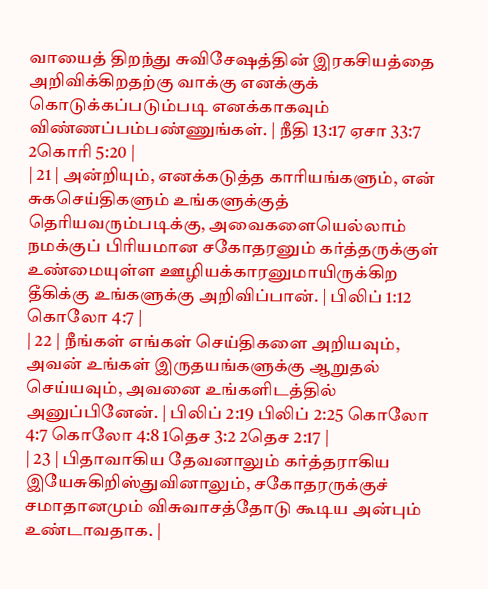வாயைத் திறந்து சுவிசேஷத்தின் இரகசியத்தை அறிவிக்கிறதற்கு வாக்கு எனக்குக் கொடுக்கப்படும்படி எனக்காகவும் விண்ணப்பம்பண்ணுங்கள். | நீதி 13:17 ஏசா 33:7 2கொரி 5:20 |
| 21 | அன்றியும், எனக்கடுத்த காரியங்களும், என் சுகசெய்திகளும் உங்களுக்குத் தெரியவரும்படிக்கு, அவைகளையெல்லாம் நமக்குப் பிரியமான சகோதரனும் கர்த்தருக்குள் உண்மையுள்ள ஊழியக்காரனுமாயிருக்கிற தீகிக்கு உங்களுக்கு அறிவிப்பான். | பிலிப் 1:12 கொலோ 4:7 |
| 22 | நீங்கள் எங்கள் செய்திகளை அறியவும், அவன் உங்கள் இருதயங்களுக்கு ஆறுதல் செய்யவும், அவனை உங்களிடத்தில் அனுப்பினேன். | பிலிப் 2:19 பிலிப் 2:25 கொலோ 4:7 கொலோ 4:8 1தெச 3:2 2தெச 2:17 |
| 23 | பிதாவாகிய தேவனாலும் கர்த்தராகிய இயேசுகிறிஸ்துவினாலும், சகோதரருக்குச் சமாதானமும் விசுவாசத்தோடு கூடிய அன்பும் உண்டாவதாக. |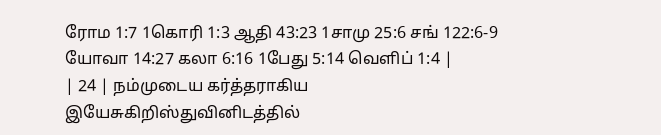ரோம 1:7 1கொரி 1:3 ஆதி 43:23 1சாமு 25:6 சங் 122:6-9 யோவா 14:27 கலா 6:16 1பேது 5:14 வெளிப் 1:4 |
| 24 | நம்முடைய கர்த்தராகிய இயேசுகிறிஸ்துவினிடத்தில்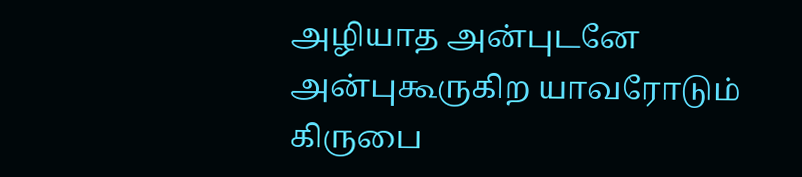அழியாத அன்புடனே அன்புகூருகிற யாவரோடும் கிருபை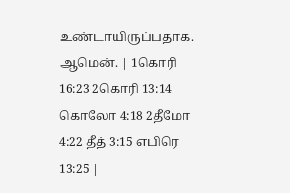உண்டாயிருப்பதாக. ஆமென். | 1கொரி 16:23 2கொரி 13:14 கொலோ 4:18 2தீமோ 4:22 தீத் 3:15 எபிரெ 13:25 |